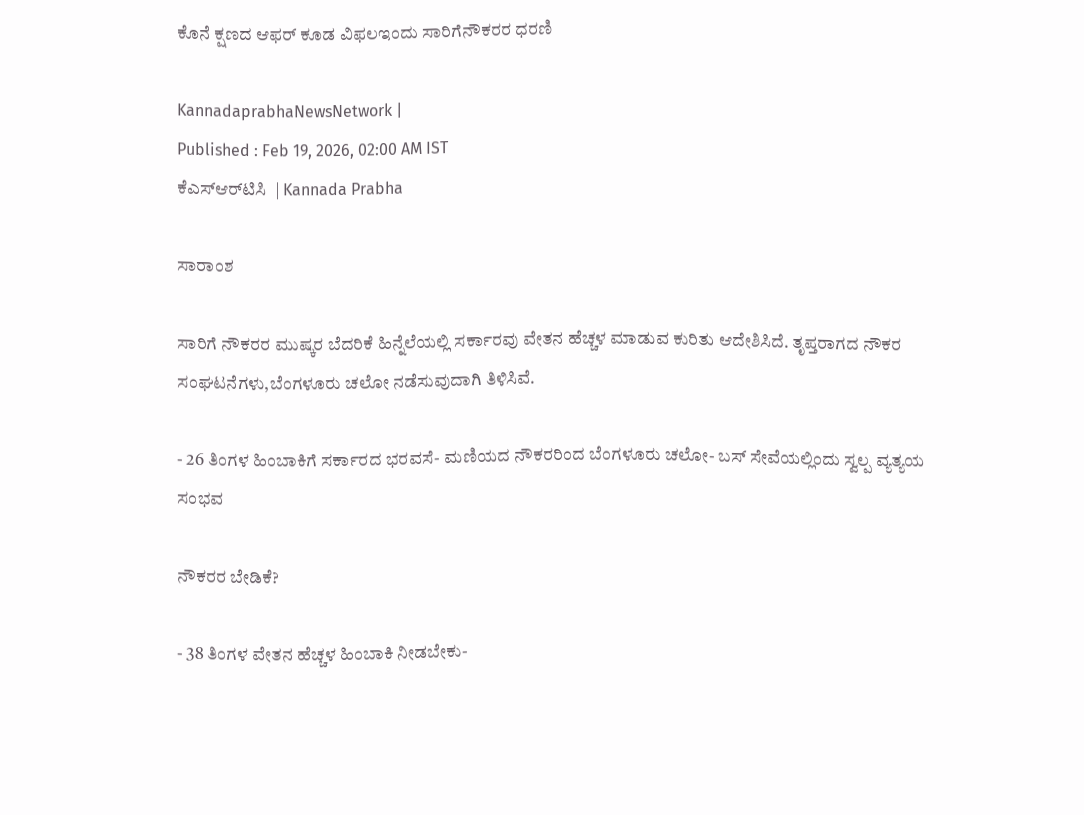ಕೊನೆ ಕ್ಷಣದ ಆಫರ್‌ ಕೂಡ ವಿಫಲಇಂದು ಸಾರಿಗೆನೌಕರರ ಧರಣಿ

KannadaprabhaNewsNetwork |
Published : Feb 19, 2026, 02:00 AM IST
ಕೆಎಸ್‌ಆರ್‌ಟಿಸಿ  | Kannada Prabha

ಸಾರಾಂಶ

ಸಾರಿಗೆ ನೌಕರರ ಮುಷ್ಕರ ಬೆದರಿಕೆ ಹಿನ್ನೆಲೆಯಲ್ಲಿ ಸರ್ಕಾರವು ವೇತನ ಹೆಚ್ಚಳ ಮಾಡುವ ಕುರಿತು ಆದೇಶಿಸಿದೆ. ತೃಪ್ತರಾಗದ ನೌಕರ ಸಂಘಟನೆಗಳು,ಬೆಂಗಳೂರು ಚಲೋ ನಡೆಸುವುದಾಗಿ ತಿಳಿಸಿವೆ.

- 26 ತಿಂಗಳ ಹಿಂಬಾಕಿಗೆ ಸರ್ಕಾರದ ಭರವಸೆ- ಮಣಿಯದ ನೌಕರರಿಂದ ಬೆಂಗಳೂರು ಚಲೋ- ಬಸ್‌ ಸೇವೆಯಲ್ಲಿಂದು ಸ್ವಲ್ಪ ವ್ಯತ್ಯಯ ಸಂಭವ

ನೌಕರರ ಬೇಡಿಕೆ?

- 38 ತಿಂಗಳ ವೇತನ ಹೆಚ್ಚಳ ಹಿಂಬಾಕಿ ನೀಡಬೇಕು-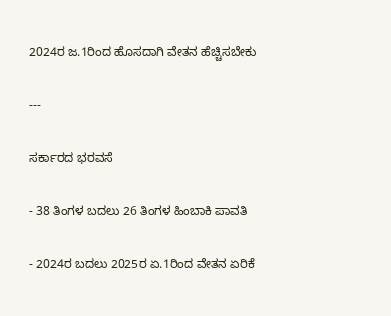2024ರ ಜ.1ರಿಂದ ಹೊಸದಾಗಿ ವೇತನ ಹೆಚ್ಚಿಸಬೇಕು

---

ಸರ್ಕಾರದ ಭರವಸೆ

- 38 ತಿಂಗಳ ಬದಲು 26 ತಿಂಗಳ ಹಿಂಬಾಕಿ ಪಾವತಿ

- 2024ರ ಬದಲು 2025ರ ಏ.1ರಿಂದ ವೇತನ ಏರಿಕೆ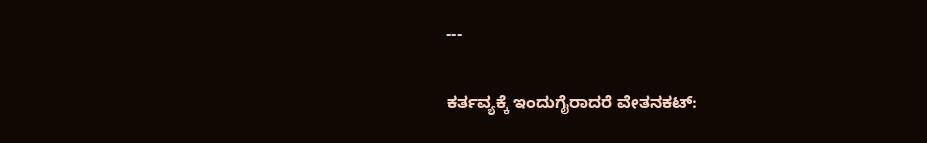---

ಕರ್ತವ್ಯಕ್ಕೆ ಇಂದುಗೈರಾದರೆ ವೇತನಕಟ್‌: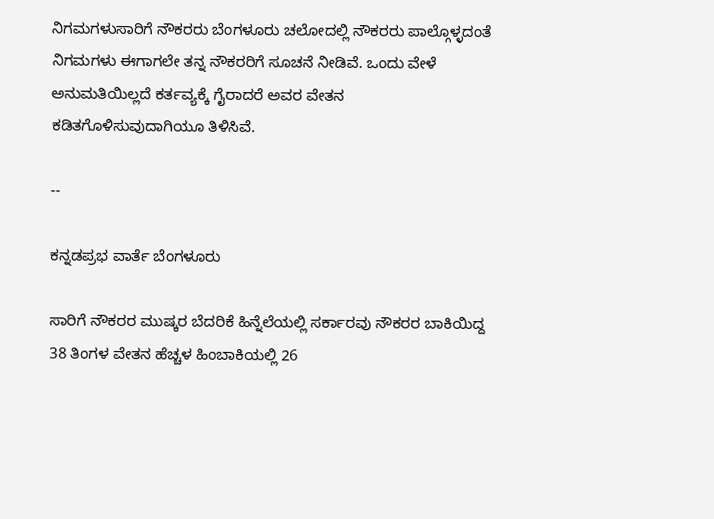ನಿಗಮಗಳುಸಾರಿಗೆ ನೌಕರರು ಬೆಂಗಳೂರು ಚಲೋದಲ್ಲಿ ನೌಕರರು ಪಾಲ್ಗೊಳ್ಳದಂತೆ ನಿಗಮಗಳು ಈಗಾಗಲೇ ತನ್ನ ನೌಕರರಿಗೆ ಸೂಚನೆ ನೀಡಿವೆ. ಒಂದು ವೇಳೆ ಅನುಮತಿಯಿಲ್ಲದೆ ಕರ್ತವ್ಯಕ್ಕೆ ಗೈರಾದರೆ ಅವರ ವೇತನ ಕಡಿತಗೊಳಿಸುವುದಾಗಿಯೂ ತಿಳಿಸಿವೆ.

--

ಕನ್ನಡಪ್ರಭ ವಾರ್ತೆ ಬೆಂಗಳೂರು

ಸಾರಿಗೆ ನೌಕರರ ಮುಷ್ಕರ ಬೆದರಿಕೆ ಹಿನ್ನೆಲೆಯಲ್ಲಿ ಸರ್ಕಾರವು ನೌಕರರ ಬಾಕಿಯಿದ್ದ 38 ತಿಂಗಳ ವೇತನ ಹೆಚ್ಚಳ ಹಿಂಬಾಕಿಯಲ್ಲಿ 26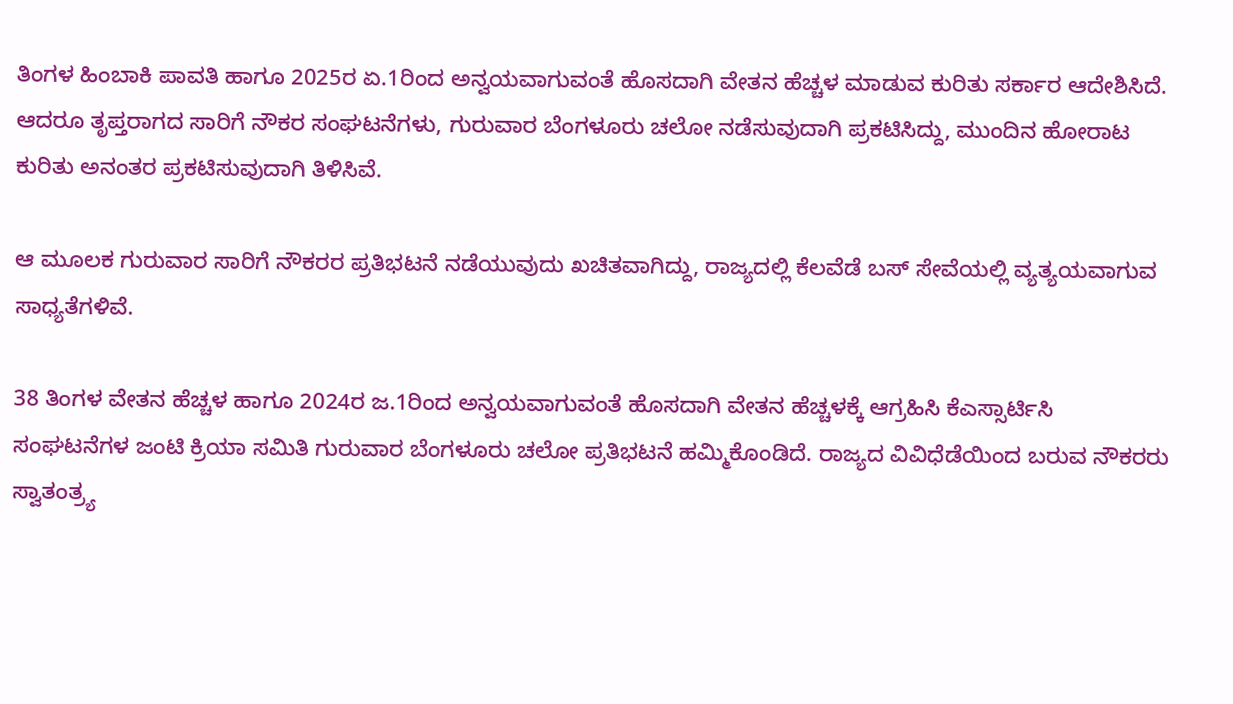ತಿಂಗಳ ಹಿಂಬಾಕಿ ಪಾವತಿ ಹಾಗೂ 2025ರ ಏ.1ರಿಂದ ಅನ್ವಯವಾಗುವಂತೆ ಹೊಸದಾಗಿ ವೇತನ ಹೆಚ್ಚಳ ಮಾಡುವ ಕುರಿತು ಸರ್ಕಾರ ಆದೇಶಿಸಿದೆ. ಆದರೂ ತೃಪ್ತರಾಗದ ಸಾರಿಗೆ ನೌಕರ ಸಂಘಟನೆಗಳು, ಗುರುವಾರ ಬೆಂಗಳೂರು ಚಲೋ ನಡೆಸುವುದಾಗಿ ಪ್ರಕಟಿಸಿದ್ದು, ಮುಂದಿನ ಹೋರಾಟ ಕುರಿತು ಅನಂತರ ಪ್ರಕಟಿಸುವುದಾಗಿ ತಿಳಿಸಿವೆ.

ಆ ಮೂಲಕ ಗುರುವಾರ ಸಾರಿಗೆ ನೌಕರರ ಪ್ರತಿಭಟನೆ ನಡೆಯುವುದು ಖಚಿತವಾಗಿದ್ದು, ರಾಜ್ಯದಲ್ಲಿ ಕೆಲವೆಡೆ ಬಸ್‌ ಸೇವೆಯಲ್ಲಿ ವ್ಯತ್ಯಯವಾಗುವ ಸಾಧ್ಯತೆಗಳಿವೆ.

38 ತಿಂಗಳ ವೇತನ ಹೆಚ್ಚಳ ಹಾಗೂ 2024ರ ಜ.1ರಿಂದ ಅನ್ವಯವಾಗುವಂತೆ ಹೊಸದಾಗಿ ವೇತನ ಹೆಚ್ಚಳಕ್ಕೆ ಆಗ್ರಹಿಸಿ ಕೆಎಸ್ಸಾರ್ಟಿಸಿ ಸಂಘಟನೆಗಳ ಜಂಟಿ ಕ್ರಿಯಾ ಸಮಿತಿ ಗುರುವಾರ ಬೆಂಗಳೂರು ಚಲೋ ಪ್ರತಿಭಟನೆ ಹಮ್ಮಿಕೊಂಡಿದೆ. ರಾಜ್ಯದ ವಿವಿಧೆಡೆಯಿಂದ ಬರುವ ನೌಕರರು ಸ್ವಾತಂತ್ರ್ಯ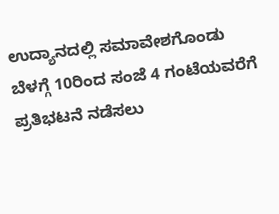ಉದ್ಯಾನದಲ್ಲಿ ಸಮಾವೇಶಗೊಂಡು ಬೆಳಗ್ಗೆ 10ರಿಂದ ಸಂಜೆ 4 ಗಂಟೆಯವರೆಗೆ ಪ್ರತಿಭಟನೆ ನಡೆಸಲು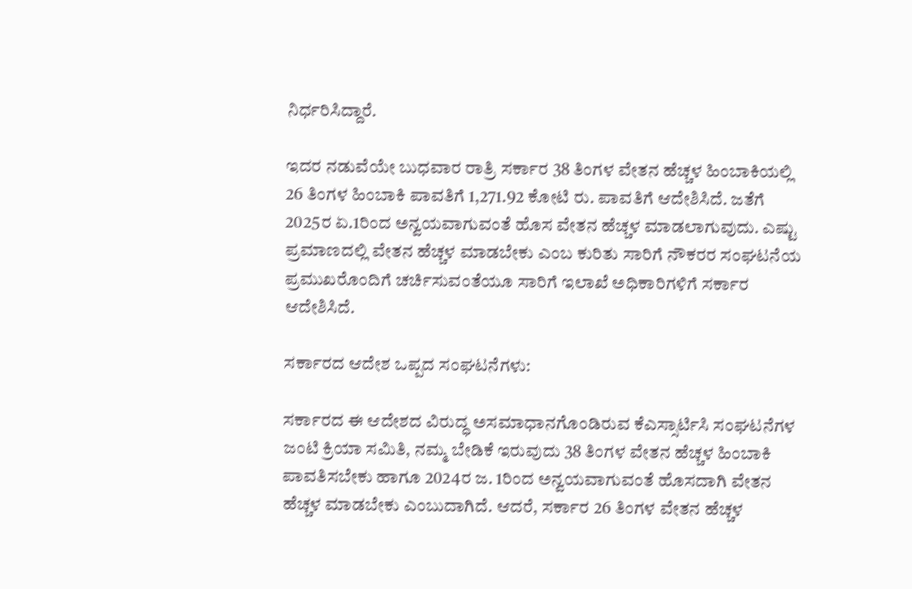ನಿರ್ಧರಿಸಿದ್ದಾರೆ.

ಇದರ ನಡುವೆಯೇ ಬುಧವಾರ ರಾತ್ರಿ ಸರ್ಕಾರ 38 ತಿಂಗಳ ವೇತನ ಹೆಚ್ಚಳ ಹಿಂಬಾಕಿಯಲ್ಲಿ 26 ತಿಂಗಳ ಹಿಂಬಾಕಿ ಪಾವತಿಗೆ 1,271.92 ಕೋಟಿ ರು. ಪಾವತಿಗೆ ಆದೇಶಿಸಿದೆ. ಜತೆಗೆ 2025ರ ಏ.1ರಿಂದ ಅನ್ವಯವಾಗುವಂತೆ ಹೊಸ ವೇತನ ಹೆಚ್ಚಳ ಮಾಡಲಾಗುವುದು. ಎಷ್ಟು ಪ್ರಮಾಣದಲ್ಲಿ ವೇತನ ಹೆಚ್ಚಳ ಮಾಡಬೇಕು ಎಂಬ ಕುರಿತು ಸಾರಿಗೆ ನೌಕರರ ಸಂಘಟನೆಯ ಪ್ರಮುಖರೊಂದಿಗೆ ಚರ್ಚಿಸುವಂತೆಯೂ ಸಾರಿಗೆ ಇಲಾಖೆ ಅಧಿಕಾರಿಗಳಿಗೆ ಸರ್ಕಾರ ಆದೇಶಿಸಿದೆ.

ಸರ್ಕಾರದ ಆದೇಶ ಒಪ್ಪದ ಸಂಘಟನೆಗಳು:

ಸರ್ಕಾರದ ಈ ಆದೇಶದ ವಿರುದ್ಧ ಅಸಮಾಧಾನಗೊಂಡಿರುವ ಕೆಎಸ್ಸಾರ್ಟಿಸಿ ಸಂಘಟನೆಗಳ ಜಂಟಿ ಕ್ರಿಯಾ ಸಮಿತಿ, ನಮ್ಮ ಬೇಡಿಕೆ ಇರುವುದು 38 ತಿಂಗಳ ವೇತನ ಹೆಚ್ಚಳ ಹಿಂಬಾಕಿ ಪಾವತಿಸಬೇಕು ಹಾಗೂ 2024ರ ಜ. 1ರಿಂದ ಅನ್ವಯವಾಗುವಂತೆ ಹೊಸದಾಗಿ ವೇತನ ಹೆಚ್ಚಳ ಮಾಡಬೇಕು ಎಂಬುದಾಗಿದೆ. ಆದರೆ, ಸರ್ಕಾರ 26 ತಿಂಗಳ ವೇತನ ಹೆಚ್ಚಳ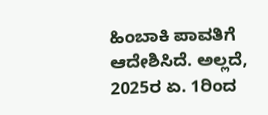ಹಿಂಬಾಕಿ ಪಾವತಿಗೆ ಆದೇಶಿಸಿದೆ. ಅಲ್ಲದೆ, 2025ರ ಏ. 1ರಿಂದ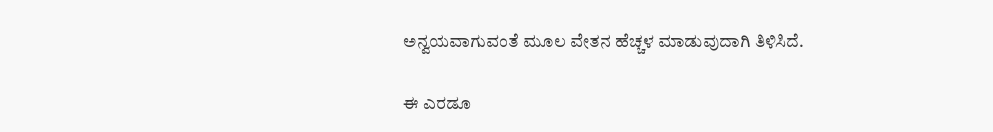ಅನ್ವಯವಾಗುವಂತೆ ಮೂಲ ವೇತನ ಹೆಚ್ಚಳ ಮಾಡುವುದಾಗಿ ತಿಳಿಸಿದೆ.

ಈ ಎರಡೂ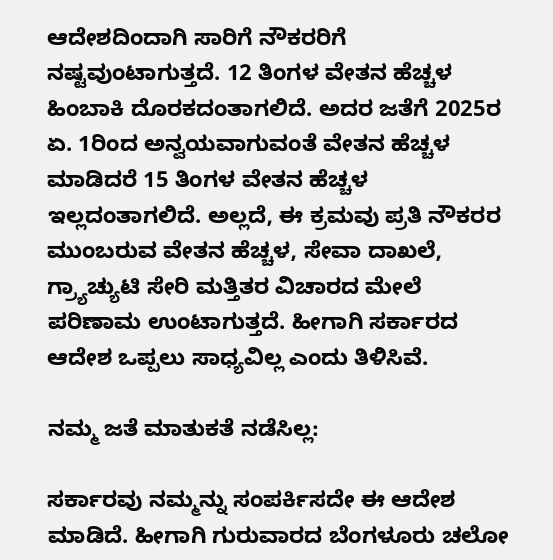ಆದೇಶದಿಂದಾಗಿ ಸಾರಿಗೆ ನೌಕರರಿಗೆ ನಷ್ಟವುಂಟಾಗುತ್ತದೆ. 12 ತಿಂಗಳ ವೇತನ ಹೆಚ್ಚಳ ಹಿಂಬಾಕಿ ದೊರಕದಂತಾಗಲಿದೆ. ಅದರ ಜತೆಗೆ 2025ರ ಏ. 1ರಿಂದ ಅನ್ವಯವಾಗುವಂತೆ ವೇತನ ಹೆಚ್ಚಳ ಮಾಡಿದರೆ 15 ತಿಂಗಳ ವೇತನ ಹೆಚ್ಚಳ ಇಲ್ಲದಂತಾಗಲಿದೆ. ಅಲ್ಲದೆ, ಈ ಕ್ರಮವು ಪ್ರತಿ ನೌಕರರ ಮುಂಬರುವ ವೇತನ ಹೆಚ್ಚಳ, ಸೇವಾ ದಾಖಲೆ, ಗ್ರ್ಯಾಚ್ಯುಟಿ ಸೇರಿ ಮತ್ತಿತರ ವಿಚಾರದ ಮೇಲೆ ಪರಿಣಾಮ ಉಂಟಾಗುತ್ತದೆ. ಹೀಗಾಗಿ ಸರ್ಕಾರದ ಆದೇಶ ಒಪ್ಪಲು ಸಾಧ್ಯವಿಲ್ಲ ಎಂದು ತಿಳಿಸಿವೆ.

ನಮ್ಮ ಜತೆ ಮಾತುಕತೆ ನಡೆಸಿಲ್ಲ:

ಸರ್ಕಾರವು ನಮ್ಮನ್ನು ಸಂಪರ್ಕಿಸದೇ ಈ ಆದೇಶ ಮಾಡಿದೆ. ಹೀಗಾಗಿ ಗುರುವಾರದ ಬೆಂಗಳೂರು ಚಲೋ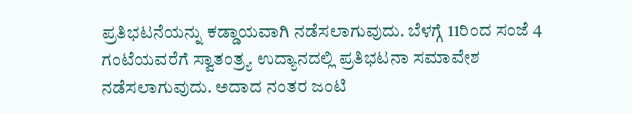ಪ್ರತಿಭಟನೆಯನ್ನು ಕಡ್ಡಾಯವಾಗಿ ನಡೆಸಲಾಗುವುದು. ಬೆಳಗ್ಗೆ 11ರಿಂದ ಸಂಜೆ 4 ಗಂಟೆಯವರೆಗೆ ಸ್ವಾತಂತ್ರ್ಯ ಉದ್ಯಾನದಲ್ಲಿ ಪ್ರತಿಭಟನಾ ಸಮಾವೇಶ ನಡೆಸಲಾಗುವುದು. ಅದಾದ ನಂತರ ಜಂಟಿ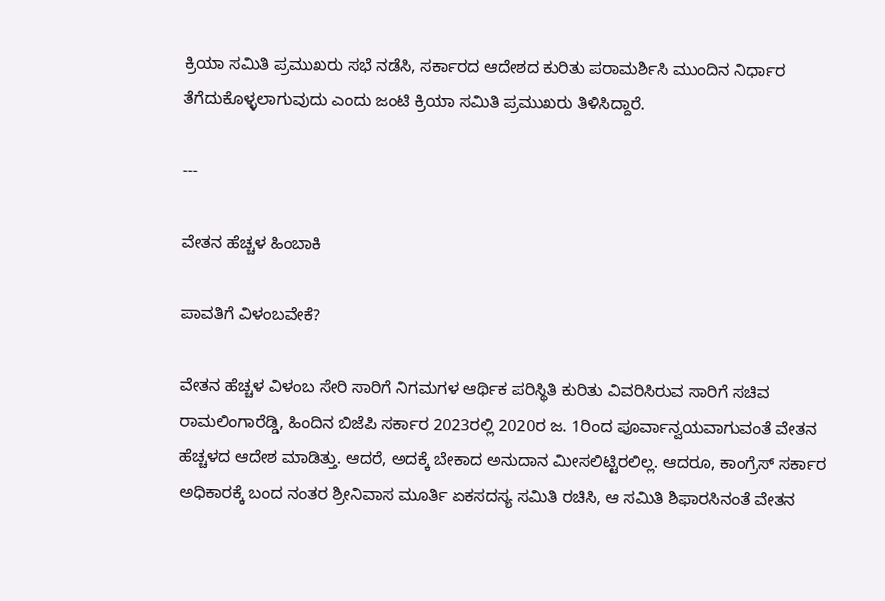ಕ್ರಿಯಾ ಸಮಿತಿ ಪ್ರಮುಖರು ಸಭೆ ನಡೆಸಿ, ಸರ್ಕಾರದ ಆದೇಶದ ಕುರಿತು ಪರಾಮರ್ಶಿಸಿ ಮುಂದಿನ ನಿರ್ಧಾರ ತೆಗೆದುಕೊಳ್ಳಲಾಗುವುದು ಎಂದು ಜಂಟಿ ಕ್ರಿಯಾ ಸಮಿತಿ ಪ್ರಮುಖರು ತಿಳಿಸಿದ್ದಾರೆ.

---

ವೇತನ ಹೆಚ್ಚಳ ಹಿಂಬಾಕಿ

ಪಾವತಿಗೆ ವಿಳಂಬವೇಕೆ?

ವೇತನ ಹೆಚ್ಚಳ ವಿಳಂಬ ಸೇರಿ ಸಾರಿಗೆ ನಿಗಮಗಳ ಆರ್ಥಿಕ ಪರಿಸ್ಥಿತಿ ಕುರಿತು ವಿವರಿಸಿರುವ ಸಾರಿಗೆ ಸಚಿವ ರಾಮಲಿಂಗಾರೆಡ್ಡಿ, ಹಿಂದಿನ ಬಿಜೆಪಿ ಸರ್ಕಾರ 2023ರಲ್ಲಿ 2020ರ ಜ. 1ರಿಂದ ಪೂರ್ವಾನ್ವಯವಾಗುವಂತೆ ವೇತನ ಹೆಚ್ಚಳದ ಆದೇಶ ಮಾಡಿತ್ತು. ಆದರೆ, ಅದಕ್ಕೆ ಬೇಕಾದ ಅನುದಾನ ಮೀಸಲಿಟ್ಟಿರಲಿಲ್ಲ. ಆದರೂ, ಕಾಂಗ್ರೆಸ್‌ ಸರ್ಕಾರ ಅಧಿಕಾರಕ್ಕೆ ಬಂದ ನಂತರ ಶ್ರೀನಿವಾಸ ಮೂರ್ತಿ ಏಕಸದಸ್ಯ ಸಮಿತಿ ರಚಿಸಿ, ಆ ಸಮಿತಿ ಶಿಫಾರಸಿನಂತೆ ವೇತನ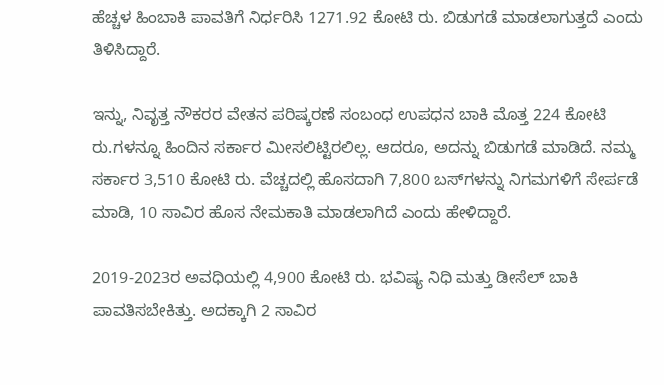ಹೆಚ್ಚಳ ಹಿಂಬಾಕಿ ಪಾವತಿಗೆ ನಿರ್ಧರಿಸಿ 1271.92 ಕೋಟಿ ರು. ಬಿಡುಗಡೆ ಮಾಡಲಾಗುತ್ತದೆ ಎಂದು ತಿಳಿಸಿದ್ದಾರೆ.

ಇನ್ನು, ನಿವೃತ್ತ ನೌಕರರ ವೇತನ ಪರಿಷ್ಕರಣೆ ಸಂಬಂಧ ಉಪಧನ ಬಾಕಿ ಮೊತ್ತ 224 ಕೋಟಿ ರು.ಗಳನ್ನೂ ಹಿಂದಿನ ಸರ್ಕಾರ ಮೀಸಲಿಟ್ಟಿರಲಿಲ್ಲ. ಆದರೂ, ಅದನ್ನು ಬಿಡುಗಡೆ ಮಾಡಿದೆ. ನಮ್ಮ ಸರ್ಕಾರ 3,510 ಕೋಟಿ ರು. ವೆಚ್ಚದಲ್ಲಿ ಹೊಸದಾಗಿ 7,800 ಬಸ್‌ಗಳನ್ನು ನಿಗಮಗಳಿಗೆ ಸೇರ್ಪಡೆ ಮಾಡಿ, 10 ಸಾವಿರ ಹೊಸ ನೇಮಕಾತಿ ಮಾಡಲಾಗಿದೆ ಎಂದು ಹೇಳಿದ್ದಾರೆ.

2019-2023ರ ಅವಧಿಯಲ್ಲಿ 4,900 ಕೋಟಿ ರು. ಭವಿಷ್ಯ ನಿಧಿ ಮತ್ತು ಡೀಸೆಲ್‌ ಬಾಕಿ ಪಾವತಿಸಬೇಕಿತ್ತು. ಅದಕ್ಕಾಗಿ 2 ಸಾವಿರ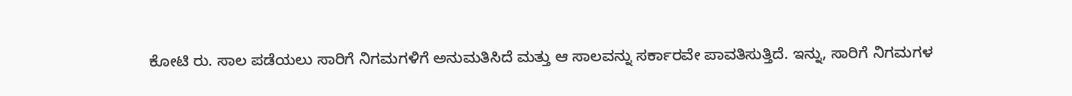ಕೋಟಿ ರು. ಸಾಲ ಪಡೆಯಲು ಸಾರಿಗೆ ನಿಗಮಗಳಿಗೆ ಅನುಮತಿಸಿದೆ ಮತ್ತು ಆ ಸಾಲವನ್ನು ಸರ್ಕಾರವೇ ಪಾವತಿಸುತ್ತಿದೆ. ಇನ್ನು, ಸಾರಿಗೆ ನಿಗಮಗಳ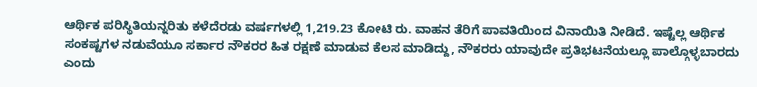ಆರ್ಥಿಕ ಪರಿಸ್ಥಿತಿಯನ್ನರಿತು ಕಳೆದೆರಡು ವರ್ಷಗಳಲ್ಲಿ 1,219.23 ಕೋಟಿ ರು. ವಾಹನ ತೆರಿಗೆ ಪಾವತಿಯಿಂದ ವಿನಾಯಿತಿ ನೀಡಿದೆ. ಇಷ್ಟೆಲ್ಲ ಆರ್ಥಿಕ ಸಂಕಷ್ಟಗಳ ನಡುವೆಯೂ ಸರ್ಕಾರ ನೌಕರರ ಹಿತ ರಕ್ಷಣೆ ಮಾಡುವ ಕೆಲಸ ಮಾಡಿದ್ದು, ನೌಕರರು ಯಾವುದೇ ಪ್ರತಿಭಟನೆಯಲ್ಲೂ ಪಾಲ್ಗೊಳ್ಳಬಾರದು ಎಂದು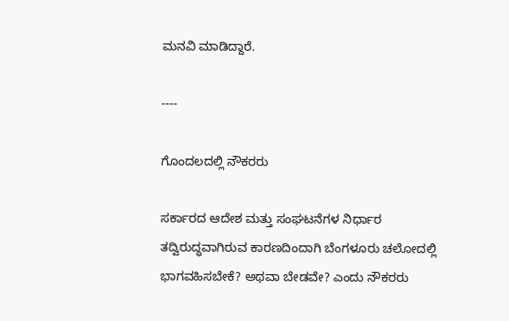ಮನವಿ ಮಾಡಿದ್ದಾರೆ.

----

ಗೊಂದಲದಲ್ಲಿ ನೌಕರರು

ಸರ್ಕಾರದ ಆದೇಶ ಮತ್ತು ಸಂಘಟನೆಗಳ ನಿರ್ಧಾರ ತದ್ವಿರುದ್ಧವಾಗಿರುವ ಕಾರಣದಿಂದಾಗಿ ಬೆಂಗಳೂರು ಚಲೋದಲ್ಲಿ ಭಾಗವಹಿಸಬೇಕೆ? ಅಥವಾ ಬೇಡವೇ? ಎಂದು ನೌಕರರು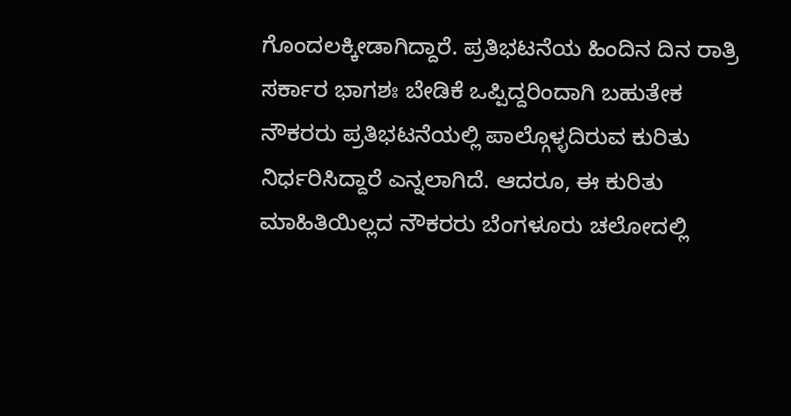ಗೊಂದಲಕ್ಕೀಡಾಗಿದ್ದಾರೆ. ಪ್ರತಿಭಟನೆಯ ಹಿಂದಿನ ದಿನ ರಾತ್ರಿ ಸರ್ಕಾರ ಭಾಗಶಃ ಬೇಡಿಕೆ ಒಪ್ಪಿದ್ದರಿಂದಾಗಿ ಬಹುತೇಕ ನೌಕರರು ಪ್ರತಿಭಟನೆಯಲ್ಲಿ ಪಾಲ್ಗೊಳ್ಳದಿರುವ ಕುರಿತು ನಿರ್ಧರಿಸಿದ್ದಾರೆ ಎನ್ನಲಾಗಿದೆ. ಆದರೂ, ಈ ಕುರಿತು ಮಾಹಿತಿಯಿಲ್ಲದ ನೌಕರರು ಬೆಂಗಳೂರು ಚಲೋದಲ್ಲಿ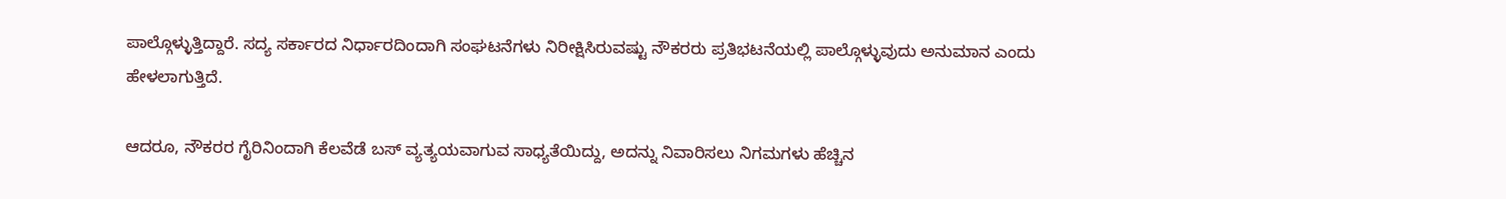ಪಾಲ್ಗೊಳ್ಳುತ್ತಿದ್ದಾರೆ. ಸದ್ಯ ಸರ್ಕಾರದ ನಿರ್ಧಾರದಿಂದಾಗಿ ಸಂಘಟನೆಗಳು ನಿರೀಕ್ಷಿಸಿರುವಷ್ಟು ನೌಕರರು ಪ್ರತಿಭಟನೆಯಲ್ಲಿ ಪಾಲ್ಗೊಳ್ಳುವುದು ಅನುಮಾನ ಎಂದು ಹೇಳಲಾಗುತ್ತಿದೆ.

ಆದರೂ, ನೌಕರರ ಗೈರಿನಿಂದಾಗಿ ಕೆಲವೆಡೆ ಬಸ್ ವ್ಯತ್ಯಯವಾಗುವ ಸಾಧ್ಯತೆಯಿದ್ದು, ಅದನ್ನು ನಿವಾರಿಸಲು ನಿಗಮಗಳು ಹೆಚ್ಚಿನ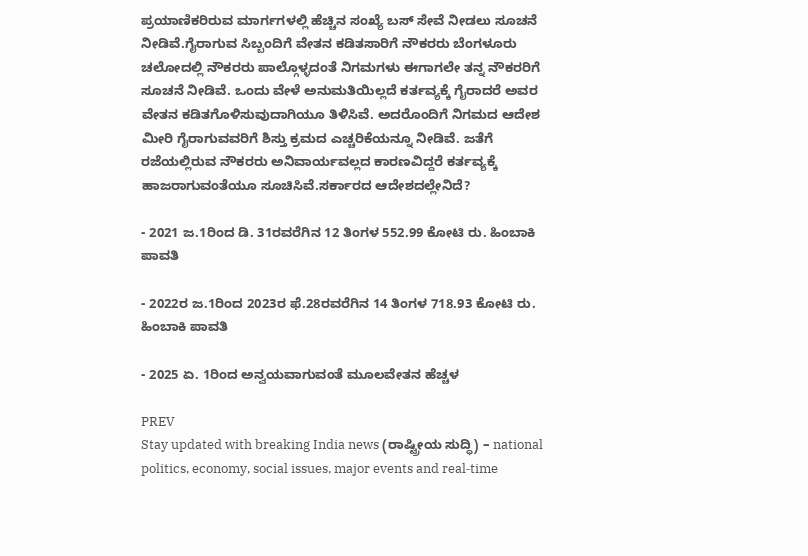ಪ್ರಯಾಣಿಕರಿರುವ ಮಾರ್ಗಗಳಲ್ಲಿ ಹೆಚ್ಚಿನ ಸಂಖ್ಯೆ ಬಸ್‌ ಸೇವೆ ನೀಡಲು ಸೂಚನೆ ನೀಡಿವೆ.ಗೈರಾಗುವ ಸಿಬ್ಬಂದಿಗೆ ವೇತನ ಕಡಿತಸಾರಿಗೆ ನೌಕರರು ಬೆಂಗಳೂರು ಚಲೋದಲ್ಲಿ ನೌಕರರು ಪಾಲ್ಗೊಳ್ಳದಂತೆ ನಿಗಮಗಳು ಈಗಾಗಲೇ ತನ್ನ ನೌಕರರಿಗೆ ಸೂಚನೆ ನೀಡಿವೆ. ಒಂದು ವೇಳೆ ಅನುಮತಿಯಿಲ್ಲದೆ ಕರ್ತವ್ಯಕ್ಕೆ ಗೈರಾದರೆ ಅವರ ವೇತನ ಕಡಿತಗೊಳಿಸುವುದಾಗಿಯೂ ತಿಳಿಸಿವೆ. ಅದರೊಂದಿಗೆ ನಿಗಮದ ಆದೇಶ ಮೀರಿ ಗೈರಾಗುವವರಿಗೆ ಶಿಸ್ತು ಕ್ರಮದ ಎಚ್ಚರಿಕೆಯನ್ನೂ ನೀಡಿವೆ. ಜತೆಗೆ ರಜೆಯಲ್ಲಿರುವ ನೌಕರರು ಅನಿವಾರ್ಯವಲ್ಲದ ಕಾರಣವಿದ್ದರೆ ಕರ್ತವ್ಯಕ್ಕೆ ಹಾಜರಾಗುವಂತೆಯೂ ಸೂಚಿಸಿವೆ.ಸರ್ಕಾರದ ಆದೇಶದಲ್ಲೇನಿದೆ?

- 2021 ಜ.1ರಿಂದ ಡಿ. 31ರವರೆಗಿನ 12 ತಿಂಗಳ 552.99 ಕೋಟಿ ರು. ಹಿಂಬಾಕಿ ಪಾವತಿ

- 2022ರ ಜ.1ರಿಂದ 2023ರ ಫೆ.28ರವರೆಗಿನ 14 ತಿಂಗಳ 718.93 ಕೋಟಿ ರು. ಹಿಂಬಾಕಿ ಪಾವತಿ

- 2025 ಏ. 1ರಿಂದ ಅನ್ವಯವಾಗುವಂತೆ ಮೂಲವೇತನ ಹೆಚ್ಚಳ

PREV
Stay updated with breaking India news (ರಾಷ್ಟ್ರೀಯ ಸುದ್ಧಿ) – national politics, economy, social issues, major events and real‑time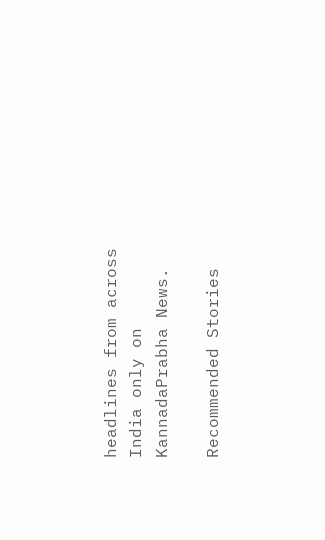headlines from across India only on KannadaPrabha News.

Recommended Stories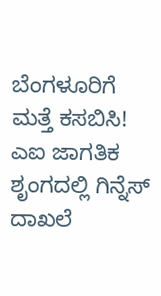ಬೆಂಗಳೂರಿಗೆ ಮತ್ತೆ ಕಸಬಿಸಿ!
ಎಐ ಜಾಗತಿಕ ಶೃಂಗದಲ್ಲಿ ಗಿನ್ನೆಸ್‌ ದಾಖಲೆ